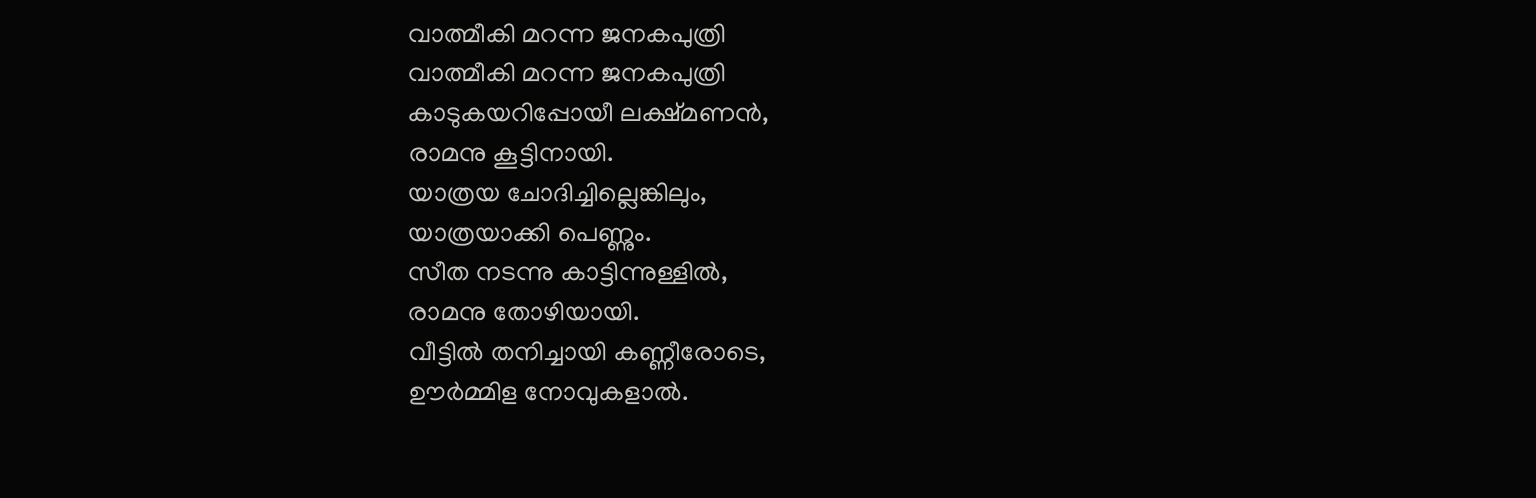വാത്മീകി മറന്ന ജനകപുത്രി
വാത്മീകി മറന്ന ജനകപുത്രി
കാടുകയറിപ്പോയീ ലക്ഷ്മണൻ,
രാമനു കൂട്ടിനായി.
യാത്രയ ചോദിച്ചില്ലെങ്കിലും,
യാത്രയാക്കി പെണ്ണും.
സീത നടന്നു കാട്ടിന്നുള്ളിൽ,
രാമനു തോഴിയായി.
വീട്ടിൽ തനിച്ചായി കണ്ണീരോടെ,
ഊർമ്മിള നോവുകളാൽ.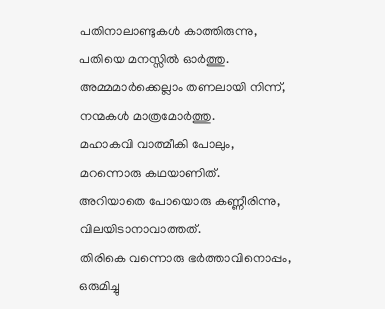പതിനാലാണ്ടുകൾ കാത്തിരുന്നു,
പതിയെ മനസ്സിൽ ഓർത്തു.
അമ്മമാർക്കെല്ലാം തണലായി നിന്ന്,
നന്മകൾ മാത്രമോർത്തു.
മഹാകവി വാത്മീകി പോലും,
മറന്നൊരു കഥയാണിത്.
അറിയാതെ പോയൊരു കണ്ണീരിന്നു,
വിലയിടാനാവാത്തത്.
തിരികെ വന്നൊരു ഭർത്താവിനൊപ്പം,
ഒരുമിച്ചു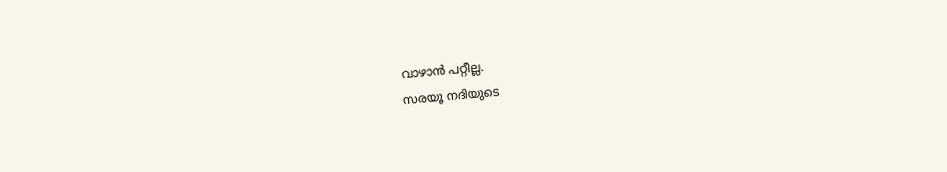വാഴാൻ പറ്റീല്ല.
സരയൂ നദിയുടെ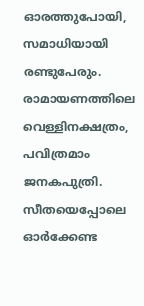ഓരത്തുപോയി,
സമാധിയായി രണ്ടുപേരും.
രാമായണത്തിലെ വെള്ളിനക്ഷത്രം,
പവിത്രമാം ജനകപുത്രി.
സീതയെപ്പോലെ ഓർക്കേണ്ട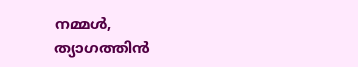നമ്മൾ,
ത്യാഗത്തിൻ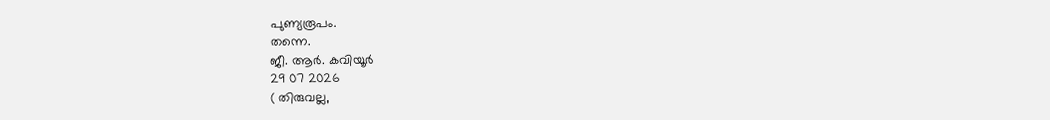പുണ്യരൂപം.
തന്നെ.
ജീ. ആർ. കവിയൂർ
29 07 2026
( തിരുവല്ല,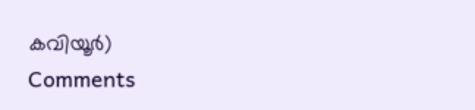കവിയൂർ)
Comments